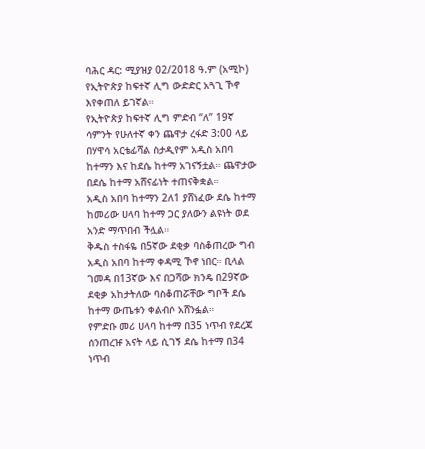ባሕር ዳር: ሚያዝያ 02/2018 ዓ.ም (አሚኮ) የኢትዮጵያ ከፍተኛ ሊግ ውድድር አጓጊ ኾኖ እየቀጠለ ይገኛል።
የኢትዮጵያ ከፍተኛ ሊግ ምድብ “ለ” 19ኛ ሳምንት የሁለተኛ ቀን ጨዋታ ረፋድ 3:00 ላይ በሃዋሳ አርቴፊሻል ስታዲየም አዲስ አበባ ከተማን እና ከደሴ ከተማ አገናኝቷል። ጨዋታው በደሴ ከተማ አሸናፊነት ተጠናቅቋል።
አዲስ አበባ ከተማን 2ለ1 ያሸነፈው ደሴ ከተማ ከመሪው ሀላባ ከተማ ጋር ያለውን ልዩነት ወደ አንድ ማጥበብ ችሏል።
ቅዱስ ተስፋዬ በ5ኛው ደቂቃ ባስቆጠረው ግብ አዲስ አበባ ከተማ ቀዳሚ ኾኖ ነበር። ቢላል ገመዳ በ13ኛው እና በጋሻው ክንዴ በ29ኛው ደቂቃ አከታትለው ባስቆጠሯቸው ግቦች ደሴ ከተማ ውጤቱን ቀልብሶ አሸንፏል።
የምድቡ መሪ ሀላባ ከተማ በ35 ነጥብ የደረጃ ሰንጠረዡ አናት ላይ ሲገኝ ደሴ ከተማ በ34 ነጥብ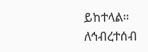ይከተላል።
ለኅብረተሰብ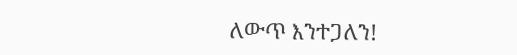ለውጥ እንተጋለን!